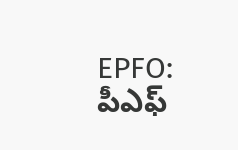EPFO: పీఎఫ్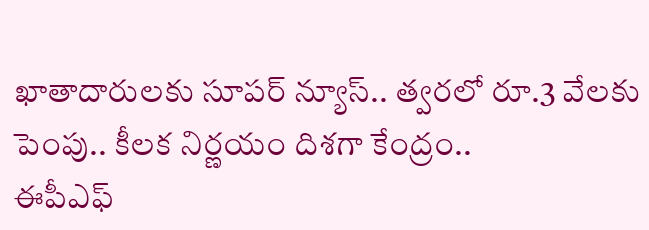ఖాతాదారులకు సూపర్ న్యూస్.. త్వరలో రూ.3 వేలకు పెంపు.. కీలక నిర్ణయం దిశగా కేంద్రం..
ఈపీఎఫ్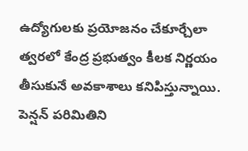ఉద్యోగులకు ప్రయోజనం చేకూర్చేలా త్వరలో కేంద్ర ప్రభుత్వం కీలక నిర్ణయం తీసుకునే అవకాశాలు కనిపిస్తున్నాయి. పెన్షన్ పరిమితిని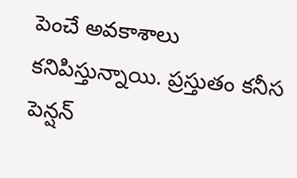పెంచే అవకాశాలు కనిపిస్తున్నాయి. ప్రస్తుతం కనీస పెన్షన్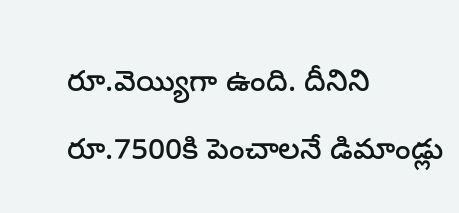రూ.వెయ్యిగా ఉంది. దీనిని రూ.7500కి పెంచాలనే డిమాండ్లు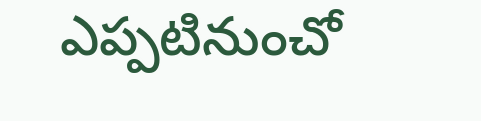ఎప్పటినుంచో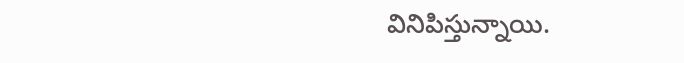వినిపిస్తున్నాయి.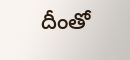దీంతో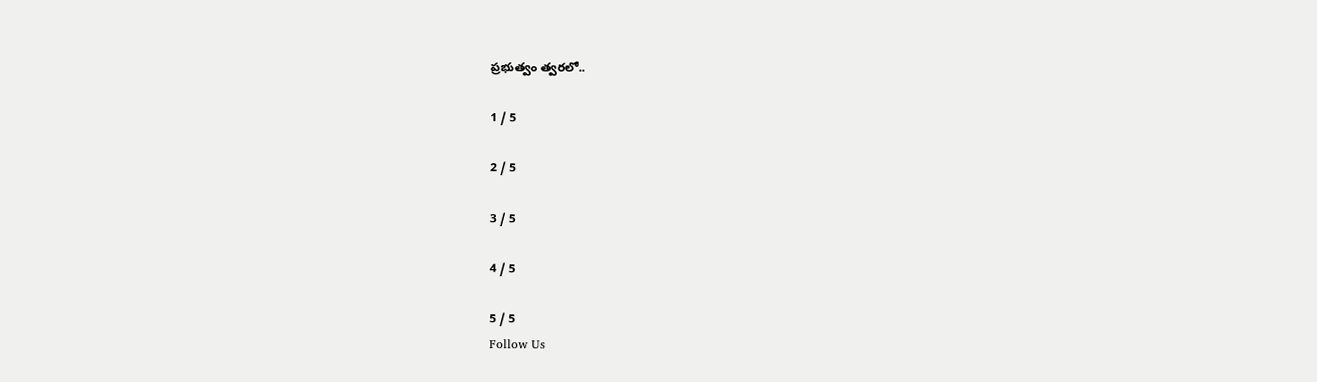ప్రభుత్వం త్వరలో..

1 / 5

2 / 5

3 / 5

4 / 5

5 / 5
Follow Us